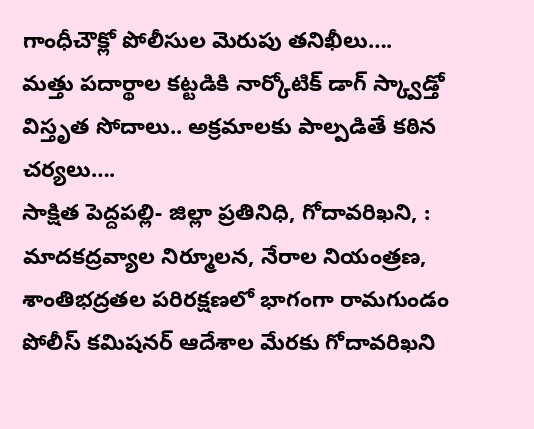గాంధీచౌక్లో పోలీసుల మెరుపు తనిఖీలు….
మత్తు పదార్థాల కట్టడికి నార్కోటిక్ డాగ్ స్క్వాడ్తో విస్తృత సోదాలు.. అక్రమాలకు పాల్పడితే కఠిన చర్యలు….
సాక్షిత పెద్దపల్లి- జిల్లా ప్రతినిధి, గోదావరిఖని, : మాదకద్రవ్యాల నిర్మూలన, నేరాల నియంత్రణ, శాంతిభద్రతల పరిరక్షణలో భాగంగా రామగుండం పోలీస్ కమిషనర్ ఆదేశాల మేరకు గోదావరిఖని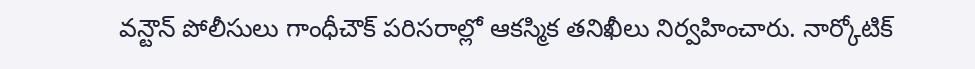వన్టౌన్ పోలీసులు గాంధీచౌక్ పరిసరాల్లో ఆకస్మిక తనిఖీలు నిర్వహించారు. నార్కోటిక్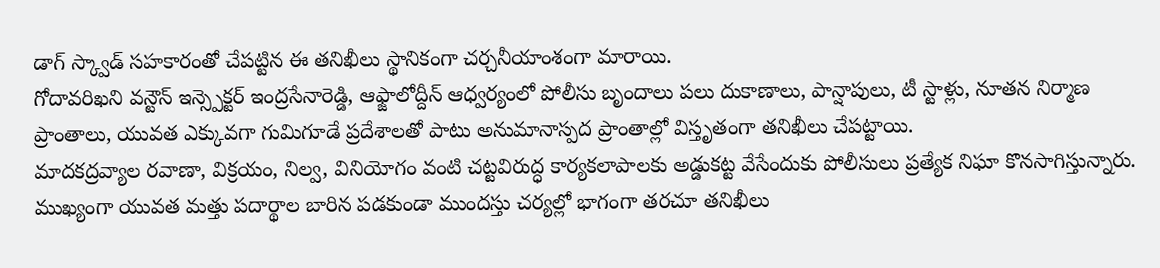డాగ్ స్క్వాడ్ సహకారంతో చేపట్టిన ఈ తనిఖీలు స్థానికంగా చర్చనీయాంశంగా మారాయి.
గోదావరిఖని వన్టౌన్ ఇన్స్పెక్టర్ ఇంద్రసేనారెడ్డి, ఆఫ్జాలోద్దీన్ ఆధ్వర్యంలో పోలీసు బృందాలు పలు దుకాణాలు, పాన్షాపులు, టీ స్టాళ్లు, నూతన నిర్మాణ ప్రాంతాలు, యువత ఎక్కువగా గుమిగూడే ప్రదేశాలతో పాటు అనుమానాస్పద ప్రాంతాల్లో విస్తృతంగా తనిఖీలు చేపట్టాయి.
మాదకద్రవ్యాల రవాణా, విక్రయం, నిల్వ, వినియోగం వంటి చట్టవిరుద్ధ కార్యకలాపాలకు అడ్డుకట్ట వేసేందుకు పోలీసులు ప్రత్యేక నిఘా కొనసాగిస్తున్నారు. ముఖ్యంగా యువత మత్తు పదార్థాల బారిన పడకుండా ముందస్తు చర్యల్లో భాగంగా తరచూ తనిఖీలు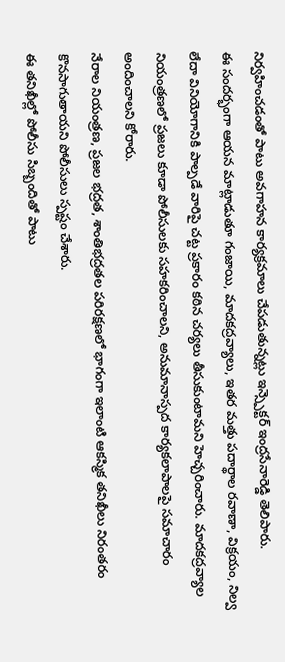నిర్వహించడంతో పాటు అవగాహన కార్యక్రమాలు చేపడుతున్నట్లు ఇన్స్పెక్టర్ ఇంద్రసేనారెడ్డి తెలిపారు.
ఈ సందర్భంగా ఆయన మాట్లాడుతూ గంజాయి, మాదకద్రవ్యాలు, ఇతర మత్తు పదార్థాల రవాణా, విక్రయం, నిల్వ లేదా వినియోగానికి పాల్పడే వారిపై చట్ట ప్రకారం కఠిన చర్యలు తీసుకుంటామని హెచ్చరించారు. మాదకద్రవ్యాల నియంత్రణలో ప్రజలు కూడా పోలీసులకు సహకరించాలని, అనుమానాస్పద కార్యకలాపాలపై సమాచారం అందించాలని కోరారు.
నేరాల నియంత్రణ, ప్రజల భద్రత, శాంతిభద్రతల పరిరక్షణలో భాగంగా ఇలాంటి ఆకస్మిక తనిఖీలు నిరంతరం కొనసాగుతాయని పోలీసులు స్పష్టం చేశారు.
ఈ తనిఖీల్లో పోలీసు సిబ్బందితో పాటు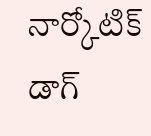నార్కోటిక్ డాగ్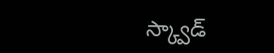స్క్వాడ్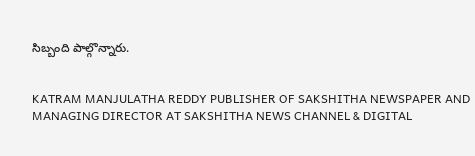సిబ్బంది పాల్గొన్నారు.


KATRAM MANJULATHA REDDY PUBLISHER OF SAKSHITHA NEWSPAPER AND MANAGING DIRECTOR AT SAKSHITHA NEWS CHANNEL & DIGITAL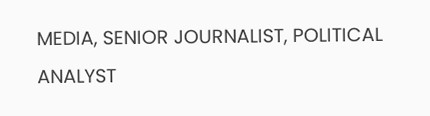MEDIA, SENIOR JOURNALIST, POLITICAL ANALYST